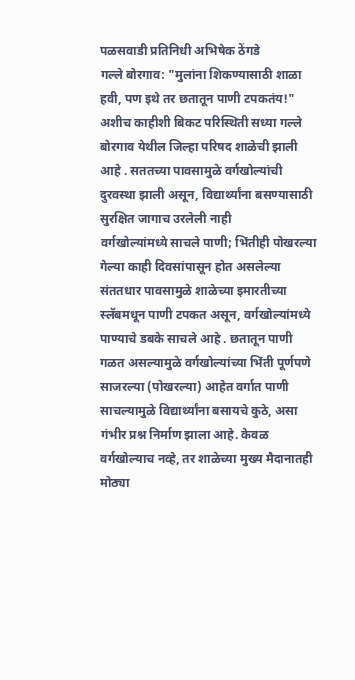पळसवाडी प्रतिनिधी अभिषेक ठेंगडे
गल्ले बोरगाव: "मुलांना शिकण्यासाठी शाळा हवी, पण इथे तर छतातून पाणी टपकतंय!" अशीच काहीशी बिकट परिस्थिती सध्या गल्ले बोरगाव येथील जिल्हा परिषद शाळेची झाली आहे . सततच्या पावसामुळे वर्गखोल्यांची दुरवस्था झाली असून, विद्यार्थ्यांना बसण्यासाठी सुरक्षित जागाच उरलेली नाही
वर्गखोल्यांमध्ये साचले पाणी; भिंतीही पोखरल्या
गेल्या काही दिवसांपासून होत असलेल्या संततधार पावसामुळे शाळेच्या इमारतीच्या स्लॅबमधून पाणी टपकत असून, वर्गखोल्यांमध्ये पाण्याचे डबके साचले आहे . छतातून पाणी गळत असल्यामुळे वर्गखोल्यांच्या भिंती पूर्णपणे साजरल्या (पोखरल्या) आहेत वर्गात पाणी साचल्यामुळे विद्यार्थ्यांना बसायचे कुठे, असा गंभीर प्रश्न निर्माण झाला आहे. केवळ वर्गखोल्याच नव्हे, तर शाळेच्या मुख्य मैदानातही मोठ्या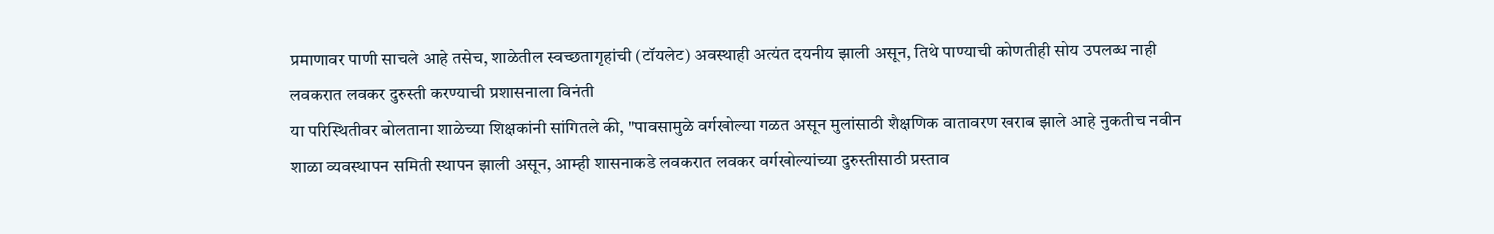प्रमाणावर पाणी साचले आहे तसेच, शाळेतील स्वच्छतागृहांची (टॉयलेट) अवस्थाही अत्यंत दयनीय झाली असून, तिथे पाण्याची कोणतीही सोय उपलब्ध नाही
लवकरात लवकर दुरुस्ती करण्याची प्रशासनाला विनंती
या परिस्थितीवर बोलताना शाळेच्या शिक्षकांनी सांगितले की, "पावसामुळे वर्गखोल्या गळत असून मुलांसाठी शैक्षणिक वातावरण खराब झाले आहे नुकतीच नवीन शाळा व्यवस्थापन समिती स्थापन झाली असून, आम्ही शासनाकडे लवकरात लवकर वर्गखोल्यांच्या दुरुस्तीसाठी प्रस्ताव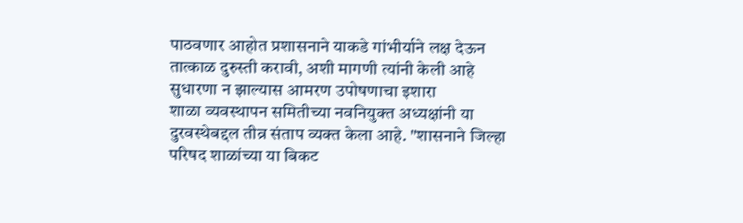पाठवणार आहोत प्रशासनाने याकडे गांभीर्याने लक्ष देऊन तात्काळ दुरुस्ती करावी, अशी मागणी त्यांनी केली आहे
सुधारणा न झाल्यास आमरण उपोषणाचा इशारा
शाळा व्यवस्थापन समितीच्या नवनियुक्त अध्यक्षांनी या दुरवस्थेबद्दल तीव्र संताप व्यक्त केला आहे. "शासनाने जिल्हा परिषद शाळांच्या या बिकट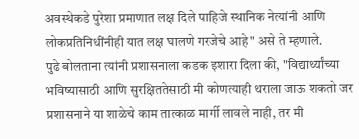अवस्थेकडे पुरेशा प्रमाणात लक्ष दिले पाहिजे स्थानिक नेत्यांनी आणि लोकप्रतिनिधींनीही यात लक्ष घालणे गरजेचे आहे" असे ते म्हणाले.
पुढे बोलताना त्यांनी प्रशासनाला कडक इशारा दिला की, "विद्यार्थ्यांच्या भविष्यासाठी आणि सुरक्षिततेसाठी मी कोणत्याही थराला जाऊ शकतो जर प्रशासनाने या शाळेचे काम तात्काळ मार्गी लावले नाही, तर मी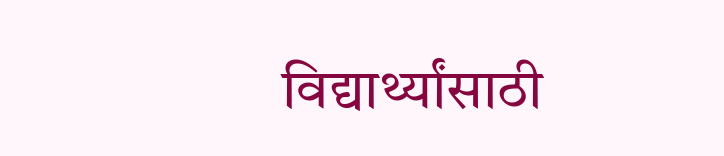विद्यार्थ्यांसाठी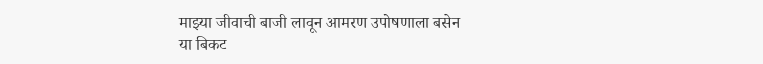माझ्या जीवाची बाजी लावून आमरण उपोषणाला बसेन
या बिकट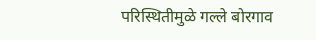परिस्थितीमुळे गल्ले बोरगाव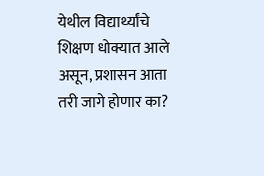येथील विद्यार्थ्यांचे शिक्षण धोक्यात आले असून, प्रशासन आता तरी जागे होणार का?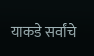याकडे सर्वांचे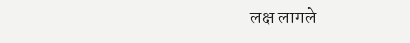लक्ष लागले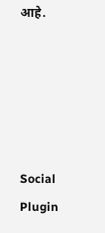आहे.





Social Plugin